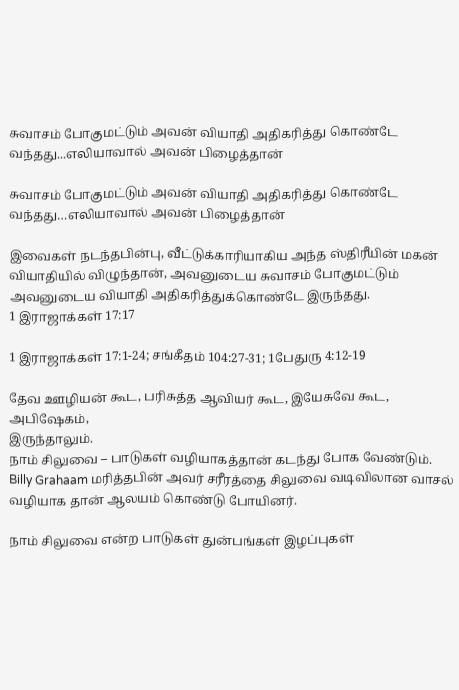சுவாசம் போகுமட்டும் அவன் வியாதி அதிகரித்து கொண்டே வந்தது...எலியாவால் அவன் பிழைத்தான்

சுவாசம் போகுமட்டும் அவன் வியாதி அதிகரித்து கொண்டே வந்தது…எலியாவால் அவன் பிழைத்தான்

இவைகள் நடந்தபின்பு, வீட்டுக்காரியாகிய அந்த ஸ்திரீயின் மகன் வியாதியில் விழுந்தான், அவனுடைய சுவாசம் போகுமட்டும் அவனுடைய வியாதி அதிகரித்துக்கொண்டே இருந்தது.
1 இராஜாக்கள் 17:17

1 இராஜாக்கள் 17:1-24; சங்கீதம் 104:27-31; 1பேதுரு 4:12-19

தேவ ஊழியன் கூட, பரிசுத்த ஆவியர் கூட, இயேசுவே கூட, அபிஷேகம்,
இருந்தாலும்.
நாம் சிலுவை – பாடுகள் வழியாகத்தான் கடந்து போக வேண்டும்.
Billy Grahaam மரித்தபின் அவர் சரீரத்தை சிலுவை வடிவிலான வாசல் வழியாக தான் ஆலயம் கொண்டு போயினர்.

நாம் சிலுவை என்ற பாடுகள் துன்பங்கள் இழப்புகள்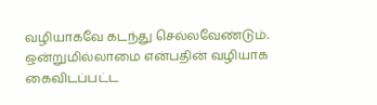வழியாகவே கடந்து செல்லவேண்டும்.
ஒன்றுமில்லாமை என்பதின் வழியாக கைவிடப்பட்ட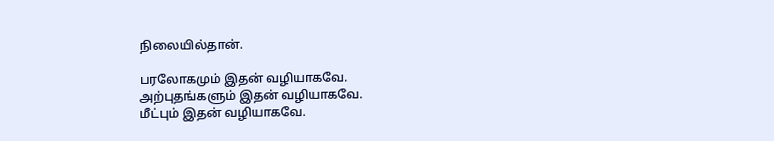நிலையில்தான்.

பரலோகமும் இதன் வழியாகவே.
அற்புதங்களும் இதன் வழியாகவே.
மீட்பும் இதன் வழியாகவே.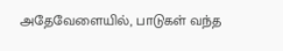அதேவேளையில், பாடுகள் வந்த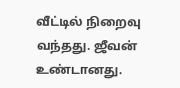வீட்டில் நிறைவு வந்தது. ஜீவன் உண்டானது.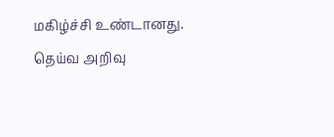மகிழ்ச்சி உண்டானது. தெய்வ அறிவு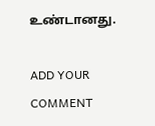உண்டானது.

ADD YOUR COMMENT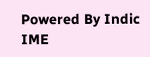Powered By Indic IME